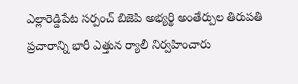ఎల్లారెడ్డిపేట సర్పంచ్ బిజెపి అభ్యర్థి అంతేర్పుల తిరుపతి ప్రచారాన్ని భారీ ఎత్తున ర్యాలీ నిర్వహించారు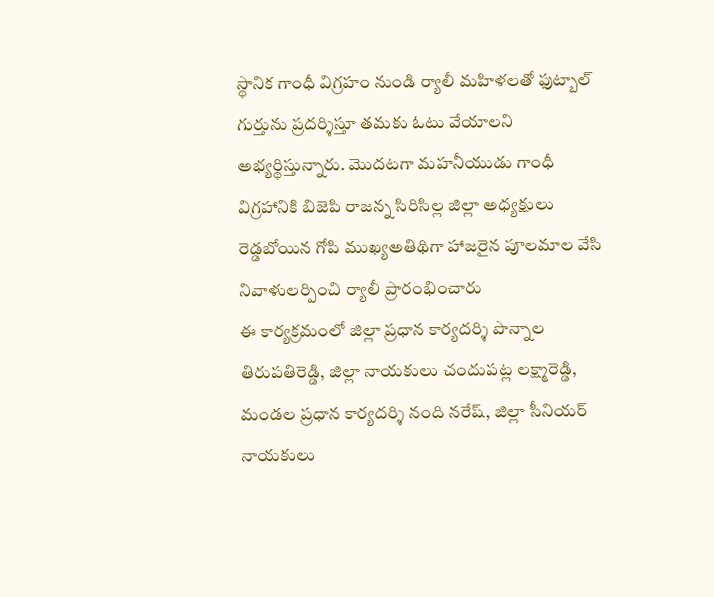స్థానిక గాంధీ విగ్రహం నుండి ర్యాలీ మహిళలతో ఫుట్బాల్ గుర్తును ప్రదర్శిస్తూ తమకు ఓటు వేయాలని అభ్యర్థిస్తున్నారు. మొదటగా మహనీయుడు గాంధీ విగ్రహానికి బిజెపి రాజన్న సిరిసిల్ల జిల్లా అధ్యక్షులు రెడ్డబోయిన గోపి ముఖ్యఅతిథిగా హాజరైన పూలమాల వేసి నివాళులర్పించి ర్యాలీ ప్రారంభించారు
ఈ కార్యక్రమంలో జిల్లా ప్రధాన కార్యదర్శి పొన్నాల తిరుపతిరెడ్డి, జిల్లా నాయకులు చందుపట్ల లక్ష్మారెడ్డి, మండల ప్రధాన కార్యదర్శి నంది నరేష్, జిల్లా సీనియర్ నాయకులు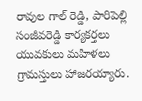రావుల గాల్ రెడ్డి, పారిపెల్లి సంజీవరెడ్డి కార్యకర్తలు యువకులు మహిళలు గ్రామస్తులు హాజరయ్యారు.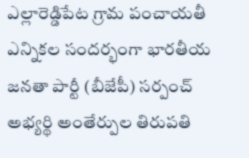ఎల్లారెడ్డిపేట గ్రామ పంచాయతీ ఎన్నికల సందర్భంగా భారతీయ జనతా పార్టీ (బీజేపీ) సర్పంచ్ అభ్యర్థి అంతేర్పుల తిరుపతి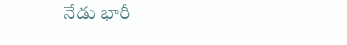నేడు భారీ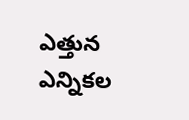ఎత్తున ఎన్నికల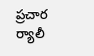ప్రచార ర్యాలీ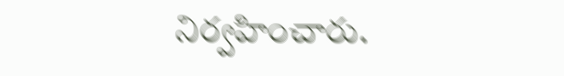నిర్వహించారు.